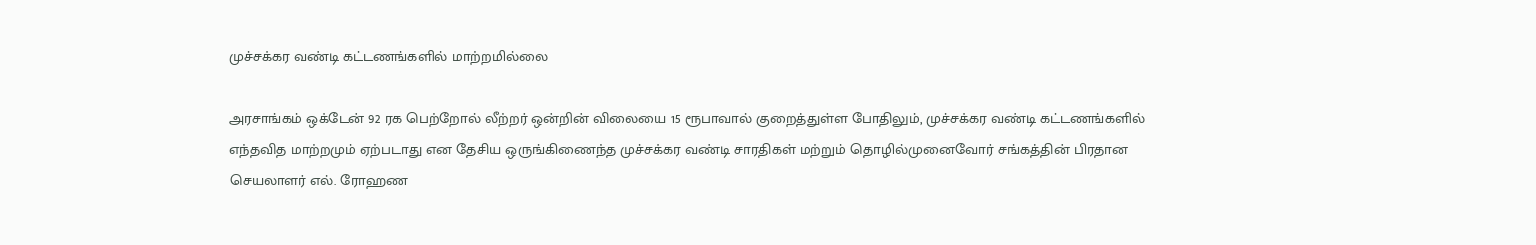முச்சக்கர வண்டி கட்டணங்களில் மாற்றமில்லை

அரசாங்கம் ஒக்டேன் 92 ரக பெற்றோல் லீற்றர் ஒன்றின் விலையை 15 ரூபாவால் குறைத்துள்ள போதிலும், முச்சக்கர வண்டி கட்டணங்களில் எந்தவித மாற்றமும் ஏற்படாது என தேசிய ஒருங்கிணைந்த முச்சக்கர வண்டி சாரதிகள் மற்றும் தொழில்முனைவோர் சங்கத்தின் பிரதான செயலாளர் எல். ரோஹண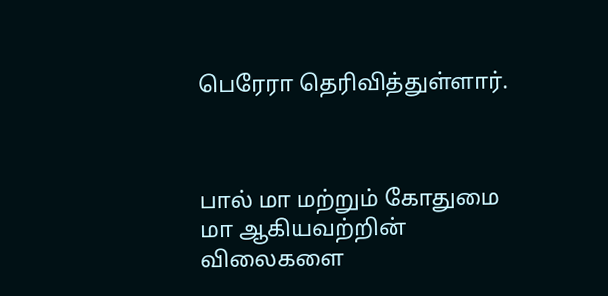பெரேரா தெரிவித்துள்ளார்.



பால் மா மற்றும் கோதுமை மா ஆகியவற்றின் விலைகளை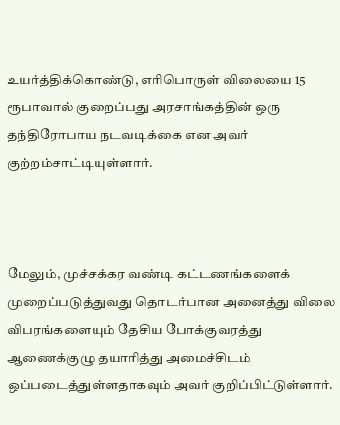உயர்த்திக்கொண்டு, எரிபொருள் விலையை 15 ரூபாவால் குறைப்பது அரசாங்கத்தின் ஒரு தந்திரோபாய நடவடிக்கை என அவர் குற்றம்சாட்டியுள்ளார்.



மேலும், முச்சக்கர வண்டி கட்டணங்களைக் முறைப்படுத்துவது தொடர்பான அனைத்து விலை விபரங்களையும் தேசிய போக்குவரத்து ஆணைக்குழு தயாரித்து அமைச்சிடம் ஒப்படைத்துள்ளதாகவும் அவர் குறிப்பிட்டுள்ளார்.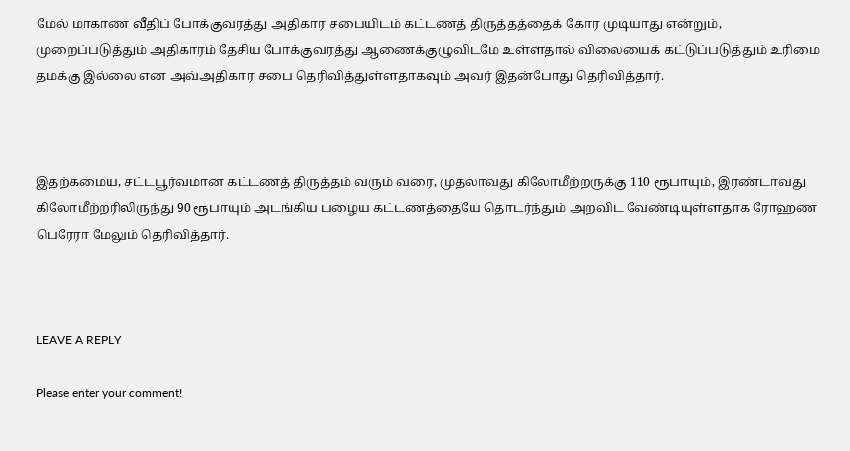மேல் மாகாண வீதிப் போக்குவரத்து அதிகார சபையிடம் கட்டணத் திருத்தத்தைக் கோர முடியாது என்றும், முறைப்படுத்தும் அதிகாரம் தேசிய போக்குவரத்து ஆணைக்குழுவிடமே உள்ளதால் விலையைக் கட்டுப்படுத்தும் உரிமை தமக்கு இல்லை என அவ்அதிகார சபை தெரிவித்துள்ளதாகவும் அவர் இதன்போது தெரிவித்தார்.



இதற்கமைய, சட்டபூர்வமான கட்டணத் திருத்தம் வரும் வரை, முதலாவது கிலோமீற்றருக்கு 110 ரூபாயும், இரண்டாவது கிலோமீற்றரிலிருந்து 90 ரூபாயும் அடங்கிய பழைய கட்டணத்தையே தொடர்ந்தும் அறவிட வேண்டியுள்ளதாக ரோஹண பெரேரா மேலும் தெரிவித்தார்.



LEAVE A REPLY

Please enter your comment!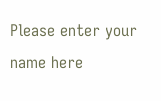Please enter your name here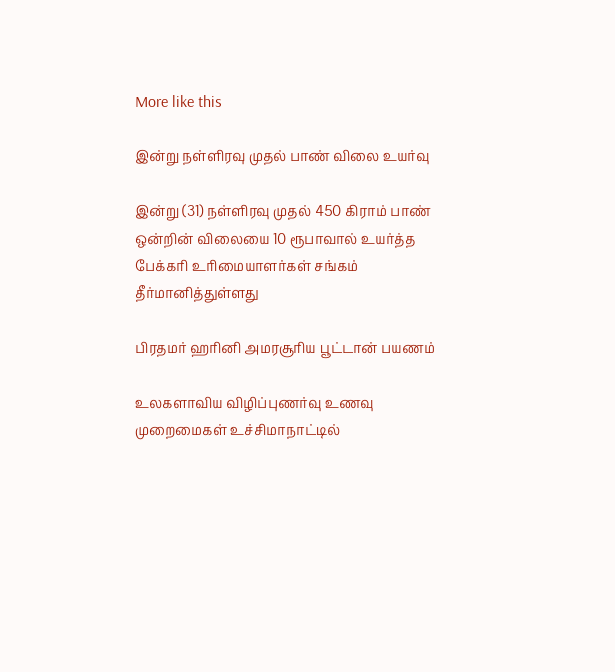More like this

இன்று நள்ளிரவு முதல் பாண் விலை உயர்வு

இன்று (31) நள்ளிரவு முதல் 450 கிராம் பாண் ஒன்றின் விலையை 10 ரூபாவால் உயர்த்த பேக்கரி உரிமையாளர்கள் சங்கம் தீர்மானித்துள்ளது

பிரதமர் ஹரினி அமரசூரிய பூட்டான் பயணம்

உலகளாவிய விழிப்புணர்வு உணவு முறைமைகள் உச்சிமாநாட்டில்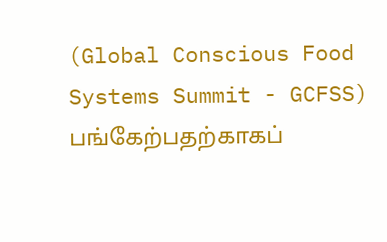(Global Conscious Food Systems Summit - GCFSS) பங்கேற்பதற்காகப்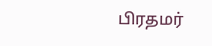பிரதமர்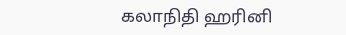கலாநிதி ஹரினி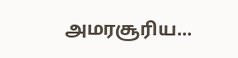அமரசூரிய...